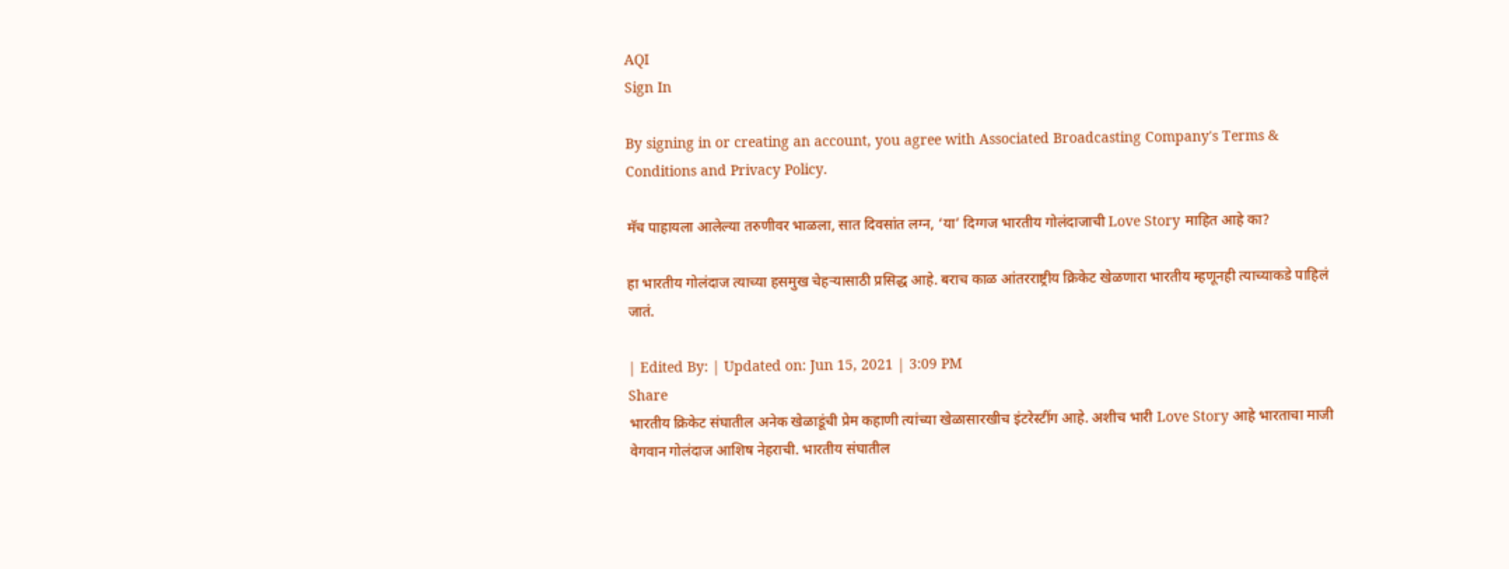AQI
Sign In

By signing in or creating an account, you agree with Associated Broadcasting Company's Terms & Conditions and Privacy Policy.

मॅच पाहायला आलेल्या तरुणीवर भाळला, सात दिवसांत लग्न, ‘या’ दिग्गज भारतीय गोलंदाजाची Love Story माहित आहे का?

हा भारतीय गोलंदाज त्याच्या हसमुख चेहऱ्यासाठी प्रसिद्ध आहे. बराच काळ आंतरराष्ट्रीय क्रिकेट खेळणारा भारतीय म्हणूनही त्याच्याकडे पाहिलं जातं.

| Edited By: | Updated on: Jun 15, 2021 | 3:09 PM
Share
भारतीय क्रिकेट संघातील अनेक खेळाडूंची प्रेम कहाणी त्यांच्या खेळासारखीच इंटरेस्टींग आहे. अशीच भारी Love Story आहे भारताचा माजी
वेगवान गोलंदाज आशिष नेहराची. भारतीय संघातील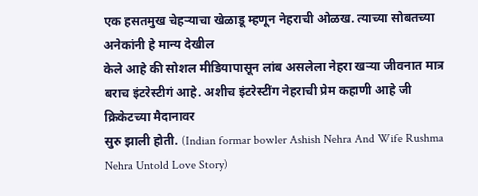एक हसतमुख चेहऱ्याचा खेळाडू म्हणून नेहराची ओळख. त्याच्या सोबतच्या अनेकांनी हे मान्य देखील
केले आहे की सोशल मीडियापासून लांब असलेला नेहरा खऱ्या जीवनात मात्र बराच इंटरेस्टीगं आहे. अशीच इंटरेस्टींग नेहराची प्रेम कहाणी आहे जी क्रिकेटच्या मैदानावर
सुरु झाली होती. (Indian formar bowler Ashish Nehra And Wife Rushma Nehra Untold Love Story)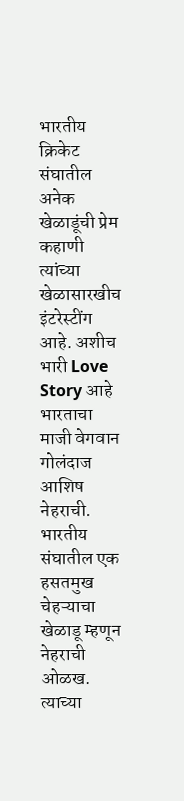भारतीय क्रिकेट संघातील अनेक खेळाडूंची प्रेम कहाणी त्यांच्या खेळासारखीच इंटरेस्टींग आहे. अशीच भारी Love Story आहे भारताचा माजी वेगवान गोलंदाज आशिष नेहराची. भारतीय संघातील एक हसतमुख चेहऱ्याचा खेळाडू म्हणून नेहराची ओळख. त्याच्या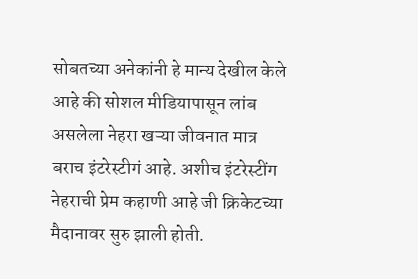सोबतच्या अनेकांनी हे मान्य देखील केले आहे की सोशल मीडियापासून लांब असलेला नेहरा खऱ्या जीवनात मात्र बराच इंटरेस्टीगं आहे. अशीच इंटरेस्टींग नेहराची प्रेम कहाणी आहे जी क्रिकेटच्या मैदानावर सुरु झाली होती.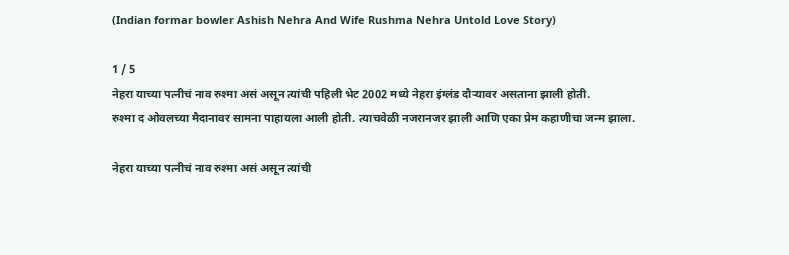(Indian formar bowler Ashish Nehra And Wife Rushma Nehra Untold Love Story)

1 / 5
नेहरा याच्या पत्नीचं नाव रुश्मा असं असून त्यांची पहिली भेट 2002 मध्ये नेहरा इंग्लंड दौऱ्यावर असताना झाली होती.
रुश्मा द ओवलच्या मैदानावर सामना पाहायला आली होती. त्याचवेळी नजरानजर झाली आणि एका प्रेम कहाणीचा जन्म झाला.

नेहरा याच्या पत्नीचं नाव रुश्मा असं असून त्यांची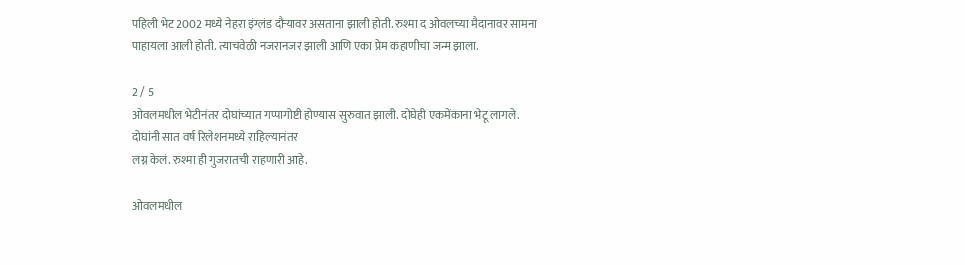पहिली भेट 2002 मध्ये नेहरा इंग्लंड दौऱ्यावर असताना झाली होती. रुश्मा द ओवलच्या मैदानावर सामना पाहायला आली होती. त्याचवेळी नजरानजर झाली आणि एका प्रेम कहाणीचा जन्म झाला.

2 / 5
ओवलमधील भेटीनंतर दोघांच्यात गप्पागोष्टी होण्यास सुरुवात झाली. दोघेही एकमेंकाना भेटू लागले.  दोघांनी सात वर्ष रिलेशनमध्ये राहिल्यानंतर
लग्न केलं. रुश्मा ही गुजरातची राहणारी आहे.

ओवलमधील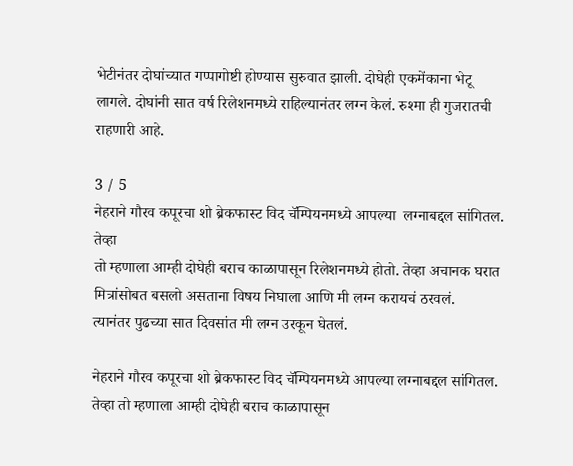भेटीनंतर दोघांच्यात गप्पागोष्टी होण्यास सुरुवात झाली. दोघेही एकमेंकाना भेटू लागले. दोघांनी सात वर्ष रिलेशनमध्ये राहिल्यानंतर लग्न केलं. रुश्मा ही गुजरातची राहणारी आहे.

3 / 5
नेहराने गौरव कपूरचा शो ब्रेकफास्ट विद चॅम्पियनमध्ये आपल्या  लग्नाबद्दल सांगितल. तेव्हा
तो म्हणाला आम्ही दोघेही बराच काळापासून रिलेशनमध्ये होतो. तेव्हा अचानक घरात मित्रांसोबत बसलो असताना विषय निघाला आणि मी लग्न करायचं ठरवलं.
त्यानंतर पुढच्या सात दिवसांत मी लग्न उरकून घेतलं.

नेहराने गौरव कपूरचा शो ब्रेकफास्ट विद चॅम्पियनमध्ये आपल्या लग्नाबद्दल सांगितल. तेव्हा तो म्हणाला आम्ही दोघेही बराच काळापासून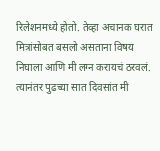रिलेशनमध्ये होतो. तेव्हा अचानक घरात मित्रांसोबत बसलो असताना विषय निघाला आणि मी लग्न करायचं ठरवलं. त्यानंतर पुढच्या सात दिवसांत मी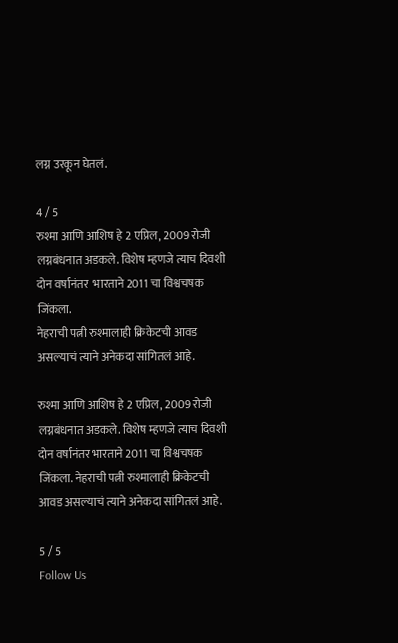लग्न उरकून घेतलं.

4 / 5
रुश्मा आणि आशिष हे 2 एप्रिल, 2009 रोजी लग्नबंधनात अडकले. विशेष म्हणजे त्याच दिवशी दोन वर्षानंतर  भारताने 2011 चा विश्वचषक जिंकला.
नेहराची पत्नी रुश्मालाही क्रिकेटची आवड असल्याचं त्याने अनेकदा सांगितलं आहे.

रुश्मा आणि आशिष हे 2 एप्रिल, 2009 रोजी लग्नबंधनात अडकले. विशेष म्हणजे त्याच दिवशी दोन वर्षानंतर भारताने 2011 चा विश्वचषक जिंकला. नेहराची पत्नी रुश्मालाही क्रिकेटची आवड असल्याचं त्याने अनेकदा सांगितलं आहे.

5 / 5
Follow Us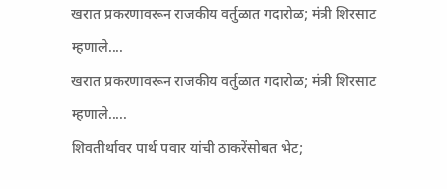खरात प्रकरणावरून राजकीय वर्तुळात गदारोळ; मंत्री शिरसाट म्हणाले....
खरात प्रकरणावरून राजकीय वर्तुळात गदारोळ; मंत्री शिरसाट म्हणाले.....
शिवतीर्थावर पार्थ पवार यांची ठाकरेंसोबत भेट;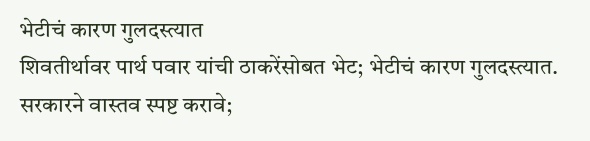भेटीचं कारण गुलदस्त्यात
शिवतीर्थावर पार्थ पवार यांची ठाकरेंसोबत भेट; भेटीचं कारण गुलदस्त्यात.
सरकारने वास्तव स्पष्ट करावे;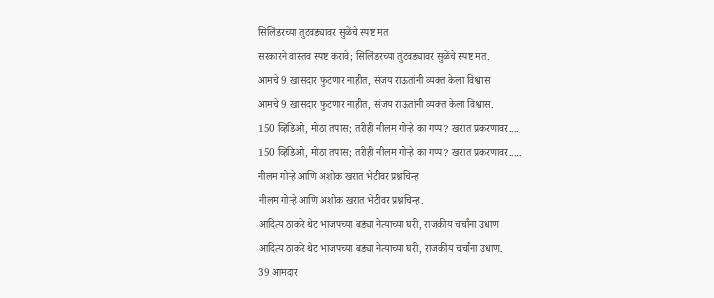सिलिंडरच्या तुटवड्यावर सुळेंचे स्पष्ट मत
सरकारने वास्तव स्पष्ट करावे; सिलिंडरच्या तुटवड्यावर सुळेंचे स्पष्ट मत.
आमचे 9 खासदार फुटणार नाहीत, संजय राऊतांनी व्यक्त केला विश्वास
आमचे 9 खासदार फुटणार नाहीत, संजय राऊतांनी व्यक्त केला विश्वास.
150 व्हिडिओ, मोठा तपास; तरीही नीलम गोऱ्हे का गप्प? खरात प्रकरणावर....
150 व्हिडिओ, मोठा तपास; तरीही नीलम गोऱ्हे का गप्प? खरात प्रकरणावर.....
नीलम गोऱ्हे आणि अशोक खरात भेटीवर प्रश्नचिन्ह
नीलम गोऱ्हे आणि अशोक खरात भेटीवर प्रश्नचिन्ह.
आदित्य ठाकरे थेट भाजपच्या बड्या नेत्याच्या घरी, राजकीय चर्चांना उधाण
आदित्य ठाकरे थेट भाजपच्या बड्या नेत्याच्या घरी, राजकीय चर्चांना उधाण.
39 आमदार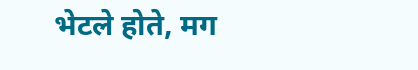भेटले होते, मग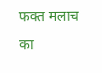फक्त मलाच का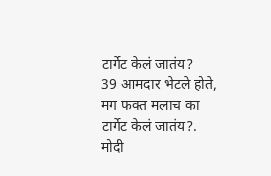टार्गेट केलं जातंय?
39 आमदार भेटले होते, मग फक्त मलाच का टार्गेट केलं जातंय?.
मोदी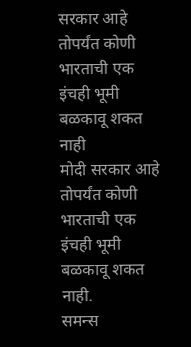सरकार आहे तोपर्यंत कोणी भारताची एक इंचही भूमी बळकावू शकत नाही
मोदी सरकार आहे तोपर्यंत कोणी भारताची एक इंचही भूमी बळकावू शकत नाही.
समन्स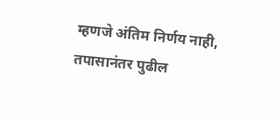म्हणजे अंतिम निर्णय नाही, तपासानंतर पुढील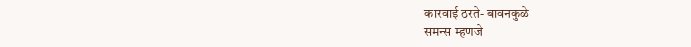कारवाई ठरते- बावनकुळे
समन्स म्हणजे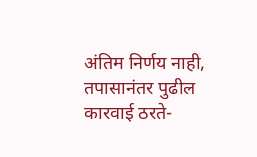अंतिम निर्णय नाही, तपासानंतर पुढील कारवाई ठरते-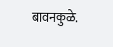बावनकुळे.